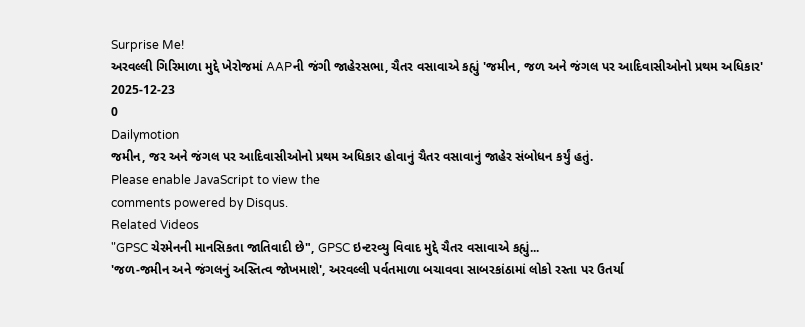Surprise Me!
અરવલ્લી ગિરિમાળા મુદ્દે ખેરોજમાં AAPની જંગી જાહેરસભા, ચૈતર વસાવાએ કહ્યું 'જમીન, જળ અને જંગલ પર આદિવાસીઓનો પ્રથમ અધિકાર'
2025-12-23
0
Dailymotion
જમીન, જર અને જંગલ પર આદિવાસીઓનો પ્રથમ અધિકાર હોવાનું ચૈતર વસાવાનું જાહેર સંબોધન કર્યું હતું.
Please enable JavaScript to view the
comments powered by Disqus.
Related Videos
"GPSC ચેરમેનની માનસિકતા જાતિવાદી છે", GPSC ઇન્ટરવ્યુ વિવાદ મુદ્દે ચૈતર વસાવાએ કહ્યું...
'જળ-જમીન અને જંગલનું અસ્તિત્વ જોખમાશે', અરવલ્લી પર્વતમાળા બચાવવા સાબરકાંઠામાં લોકો રસ્તા પર ઉતર્યા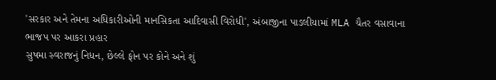'સરકાર અને તેમના અધિકારીઓની માનસિકતા આદિવાસી વિરોધી', અંબાજીના પાડલીયામાં MLA ચૈતર વસાવાના ભાજપ પર આકરા પ્રહાર
સુષમા સ્વરાજનું નિધન, છેલ્લે ફોન પર કોને અને શું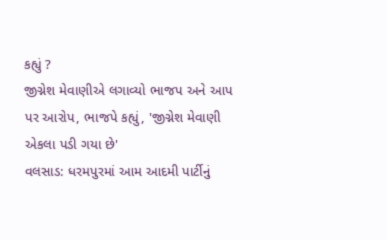કહ્યું ?
જીગ્નેશ મેવાણીએ લગાવ્યો ભાજપ અને આપ પર આરોપ, ભાજપે કહ્યું, 'જીગ્નેશ મેવાણી એકલા પડી ગયા છે'
વલસાડ: ધરમપુરમાં આમ આદમી પાર્ટીનું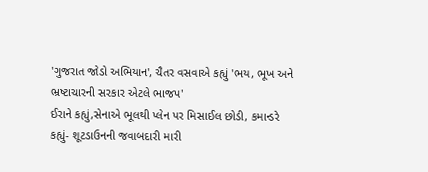'ગુજરાત જોડો અભિયાન', ચૈતર વસવાએ કહ્યું 'ભય, ભૂખ અને ભ્રષ્ટાચારની સરકાર એટલે ભાજપ'
ઈરાને કહ્યું,સેનાએ ભૂલથી પ્લેન પર મિસાઈલ છોડી, કમાન્ડરે કહ્યું- શૂટડાઉનની જવાબદારી મારી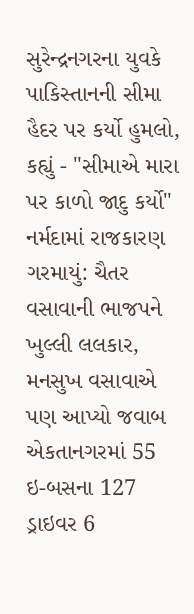સુરેન્દ્રનગરના યુવકે પાકિસ્તાનની સીમા હૈદર પર કર્યો હુમલો, કહ્યું - "સીમાએ મારા પર કાળો જાદુ કર્યો"
નર્મદામાં રાજકારણ ગરમાયું: ચૈતર વસાવાની ભાજપને ખુલ્લી લલકાર, મનસુખ વસાવાએ પણ આપ્યો જવાબ
એકતાનગરમાં 55 ઇ-બસના 127 ડ્રાઇવર 6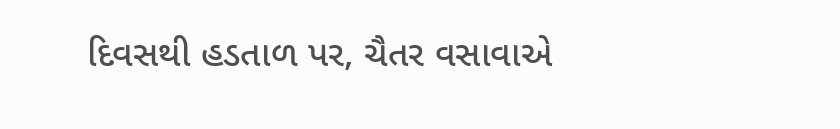દિવસથી હડતાળ પર, ચૈતર વસાવાએ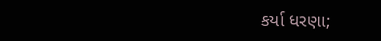કર્યા ધરણા;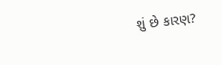શું છે કારણ?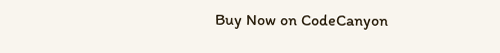Buy Now on CodeCanyon